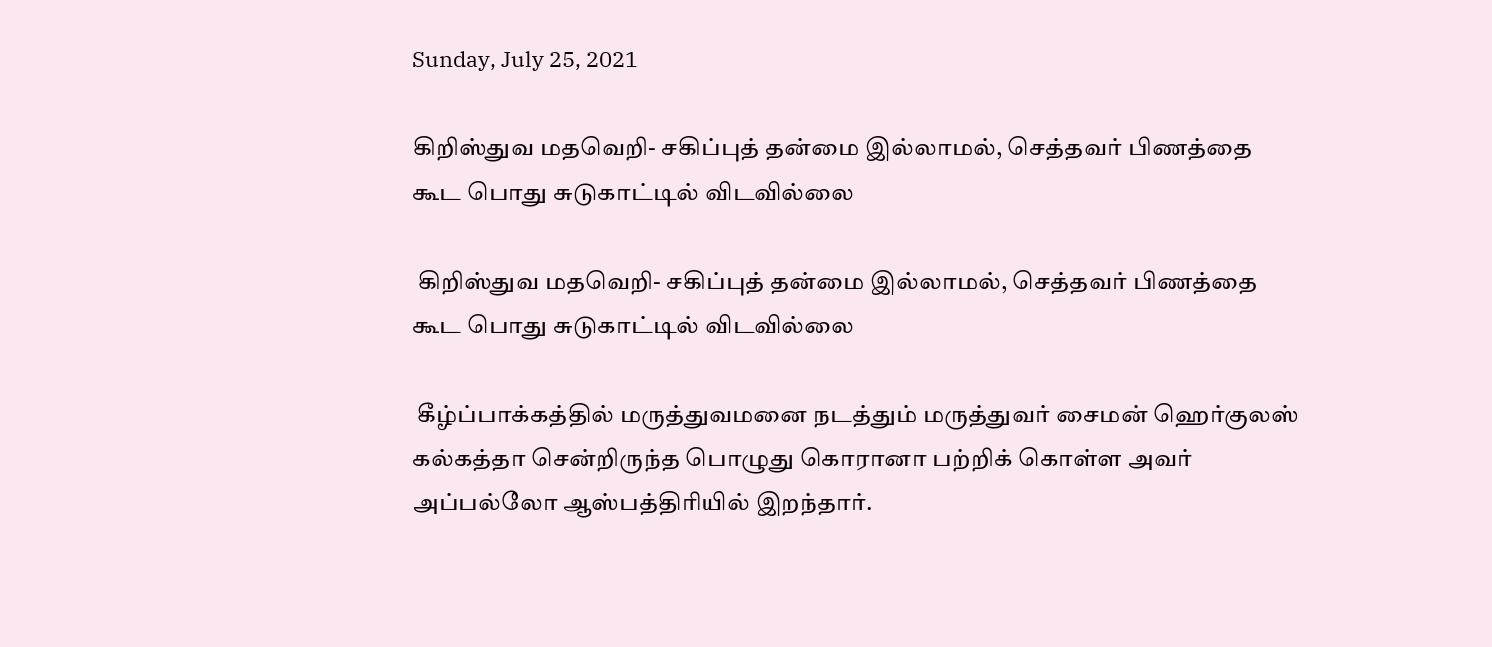Sunday, July 25, 2021

கிறிஸ்துவ மதவெறி- சகிப்புத் தன்மை இல்லாமல், செத்தவர் பிணத்தை கூட பொது சுடுகாட்டில் விடவில்லை

 கிறிஸ்துவ மதவெறி- சகிப்புத் தன்மை இல்லாமல், செத்தவர் பிணத்தை கூட பொது சுடுகாட்டில் விடவில்லை

 கீழ்ப்பாக்கத்தில் மருத்துவமனை நடத்தும் மருத்துவர் சைமன் ஹெர்குலஸ் கல்கத்தா சென்றிருந்த பொழுது கொரானா பற்றிக் கொள்ள அவர்  அப்பல்லோ ஆஸ்பத்திரியில் இறந்தார்.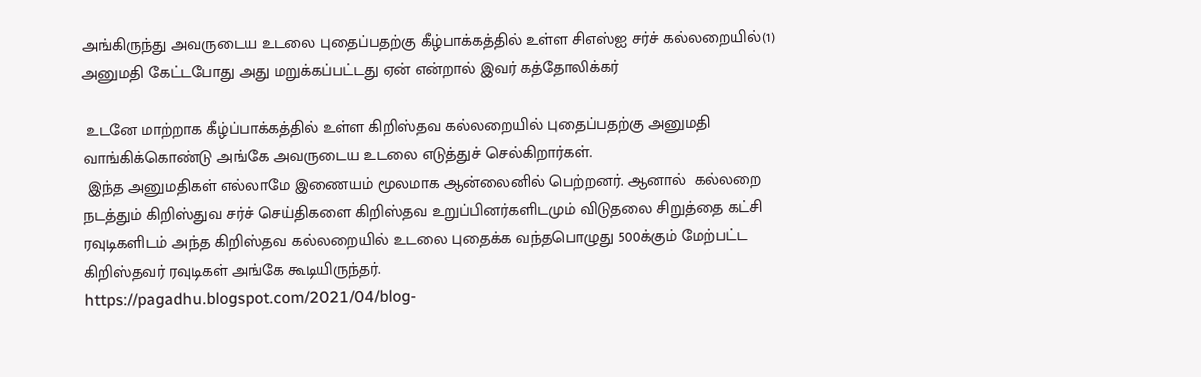அங்கிருந்து அவருடைய உடலை புதைப்பதற்கு கீழ்பாக்கத்தில் உள்ள சிஎஸ்ஐ சர்ச் கல்லறையில்(1) அனுமதி கேட்டபோது அது மறுக்கப்பட்டது ஏன் என்றால் இவர் கத்தோலிக்கர்

 உடனே மாற்றாக கீழ்ப்பாக்கத்தில் உள்ள கிறிஸ்தவ கல்லறையில் புதைப்பதற்கு அனுமதி வாங்கிக்கொண்டு அங்கே அவருடைய உடலை எடுத்துச் செல்கிறார்கள்.
 இந்த அனுமதிகள் எல்லாமே இணையம் மூலமாக ஆன்லைனில் பெற்றனர். ஆனால்  கல்லறை நடத்தும் கிறிஸ்துவ சர்ச் செய்திகளை கிறிஸ்தவ உறுப்பினர்களிடமும் விடுதலை சிறுத்தை கட்சி ரவுடிகளிடம் அந்த கிறிஸ்தவ கல்லறையில் உடலை புதைக்க வந்தபொழுது 500க்கும் மேற்பட்ட கிறிஸ்தவர் ரவுடிகள் அங்கே கூடியிருந்தர்.
https://pagadhu.blogspot.com/2021/04/blog-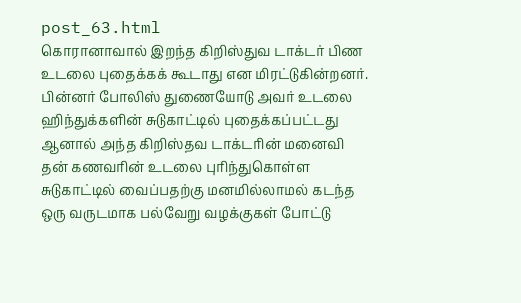post_63.html
கொரானாவால் இறந்த கிறிஸ்துவ டாக்டர் பிண உடலை புதைக்கக் கூடாது என மிரட்டுகின்றனர். பின்னர் போலிஸ் துணையோடு அவர் உடலை ஹிந்துக்களின் சுடுகாட்டில் புதைக்கப்பட்டது
ஆனால் அந்த கிறிஸ்தவ டாக்டரின் மனைவி தன் கணவரின் உடலை புரிந்துகொள்ள சுடுகாட்டில் வைப்பதற்கு மனமில்லாமல் கடந்த ஒரு வருடமாக பல்வேறு வழக்குகள் போட்டு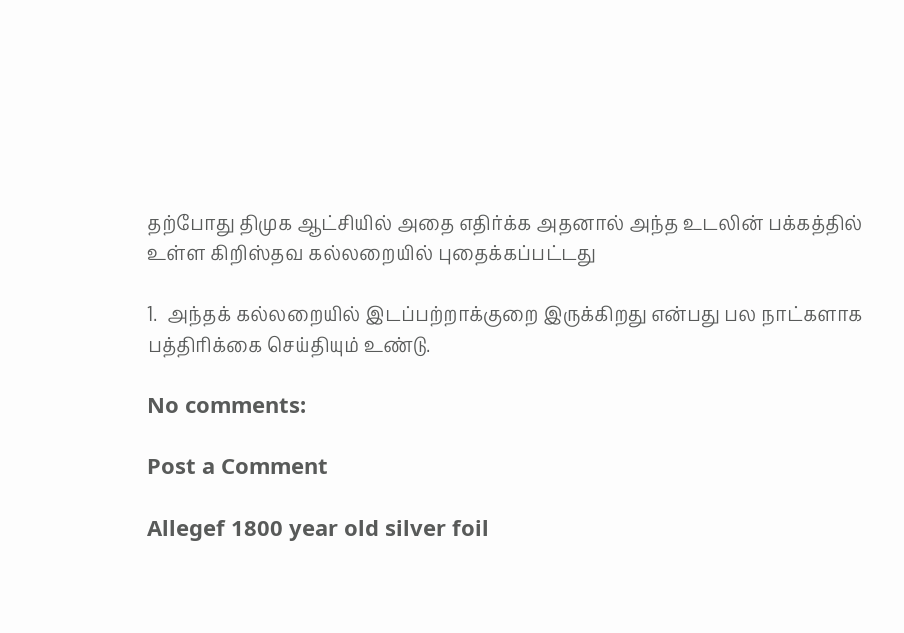தற்போது திமுக ஆட்சியில் அதை எதிர்க்க அதனால் அந்த உடலின் பக்கத்தில் உள்ள கிறிஸ்தவ கல்லறையில் புதைக்கப்பட்டது

1.  அந்தக் கல்லறையில் இடப்பற்றாக்குறை இருக்கிறது என்பது பல நாட்களாக பத்திரிக்கை செய்தியும் உண்டு.

No comments:

Post a Comment

Allegef 1800 year old silver foil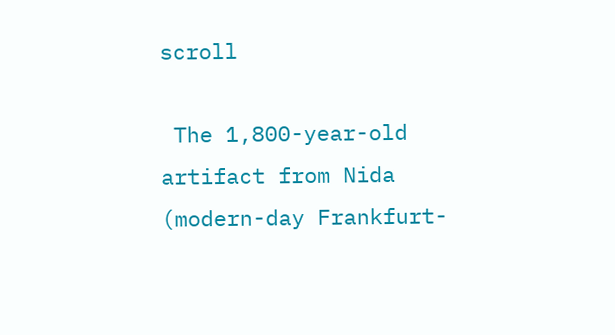scroll

 The 1,800-year-old artifact from Nida (modern-day Frankfurt-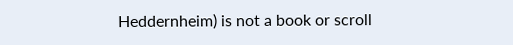Heddernheim) is not a book or scroll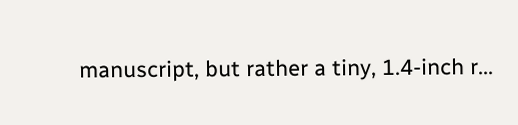manuscript, but rather a tiny, 1.4-inch r...